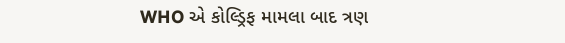WHO એ કોલ્ડ્રિફ મામલા બાદ ત્રણ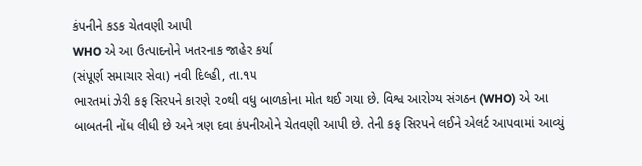કંપનીને કડક ચેતવણી આપી
WHO એ આ ઉત્પાદનોને ખતરનાક જાહેર કર્યા
(સંપૂર્ણ સમાચાર સેવા) નવી દિલ્હી, તા.૧૫
ભારતમાં ઝેરી કફ સિરપને કારણે ૨૦થી વધુ બાળકોના મોત થઈ ગયા છે. વિશ્વ આરોગ્ય સંગઠન (WHO) એ આ બાબતની નોંધ લીધી છે અને ત્રણ દવા કંપનીઓને ચેતવણી આપી છે. તેની કફ સિરપને લઈને એલર્ટ આપવામાં આવ્યું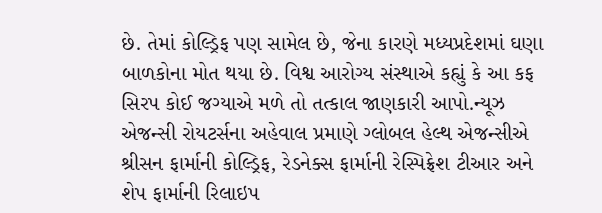છે. તેમાં કોલ્ડ્રિફ પણ સામેલ છે, જેના કારણે મધ્યપ્રદેશમાં ઘણા બાળકોના મોત થયા છે. વિશ્વ આરોગ્ય સંસ્થાએ કહ્યું કે આ કફ સિરપ કોઈ જગ્યાએ મળે તો તત્કાલ જાણકારી આપો.ન્યૂઝ એજન્સી રોયટર્સના અહેવાલ પ્રમાણે ગ્લોબલ હેલ્થ એજન્સીએ શ્રીસન ફાર્માની કોલ્ડ્રિફ, રેડનેક્સ ફાર્માની રેસ્પિફ્રેશ ટીઆર અને શેપ ફાર્માની રિલાઇપ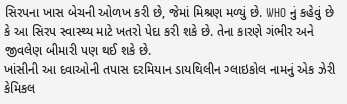સિરપના ખાસ બેચની ઓળખ કરી છે, જેમાં મિશ્રણ મળ્યું છે. WHO નું કહેવું છે કે આ સિરપ સ્વાસ્થ્ય માટે ખતરો પેદા કરી શકે છે. તેના કારણે ગંભીર અને જીવલેણ બીમારી પણ થઈ શકે છે.
ખાંસીની આ દવાઓની તપાસ દરમિયાન ડાયથિલીન ગ્લાઇકોલ નામનું એક ઝેરી કેમિકલ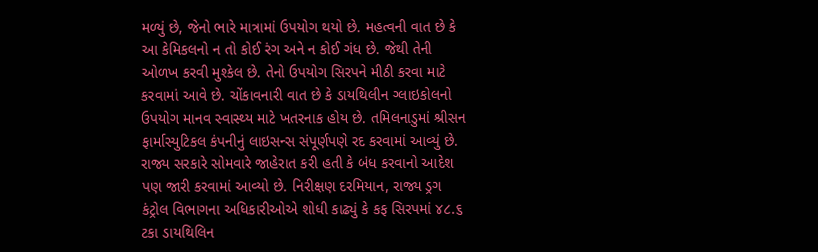મળ્યું છે, જેનો ભારે માત્રામાં ઉપયોગ થયો છે. મહત્વની વાત છે કે આ કેમિકલનો ન તો કોઈ રંગ અને ન કોઈ ગંધ છે. જેથી તેની ઓળખ કરવી મુશ્કેલ છે. તેનો ઉપયોગ સિરપને મીઠી કરવા માટે કરવામાં આવે છે. ચોંકાવનારી વાત છે કે ડાયથિલીન ગ્લાઇકોલનો ઉપયોગ માનવ સ્વાસ્થ્ય માટે ખતરનાક હોય છે. તમિલનાડુમાં શ્રીસન ફાર્માસ્યુટિકલ કંપનીનું લાઇસન્સ સંપૂર્ણપણે રદ કરવામાં આવ્યું છે. રાજ્ય સરકારે સોમવારે જાહેરાત કરી હતી કે બંધ કરવાનો આદેશ પણ જારી કરવામાં આવ્યો છે. નિરીક્ષણ દરમિયાન, રાજ્ય ડ્રગ કંટ્રોલ વિભાગના અધિકારીઓએ શોધી કાઢ્યું કે કફ સિરપમાં ૪૮.૬ ટકા ડાયથિલિન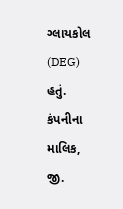ગ્લાયકોલ (DEG) હતું. કંપનીના માલિક, જી.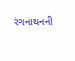રંગનાથનની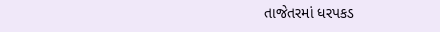તાજેતરમાં ધરપકડ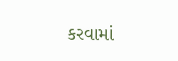કરવામાં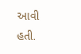આવી હતી.